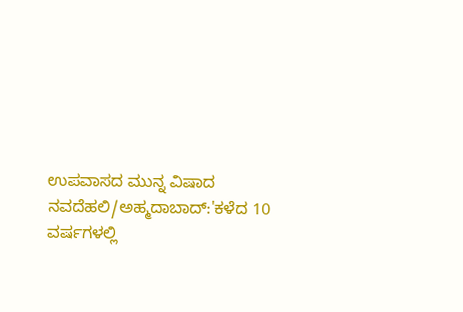ಉಪವಾಸದ ಮುನ್ನ ವಿಷಾದ
ನವದೆಹಲಿ/ಅಹ್ಮದಾಬಾದ್:'ಕಳೆದ 10 ವರ್ಷಗಳಲ್ಲಿ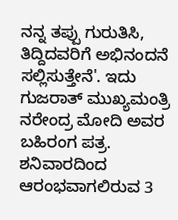ನನ್ನ ತಪ್ಪು ಗುರುತಿಸಿ, ತಿದ್ದಿದವರಿಗೆ ಅಭಿನಂದನೆ ಸಲ್ಲಿಸುತ್ತೇನೆ'. ಇದು ಗುಜರಾತ್ ಮುಖ್ಯಮಂತ್ರಿ ನರೇಂದ್ರ ಮೋದಿ ಅವರ ಬಹಿರಂಗ ಪತ್ರ. ಶನಿವಾರದಿಂದ ಆರಂಭವಾಗಲಿರುವ 3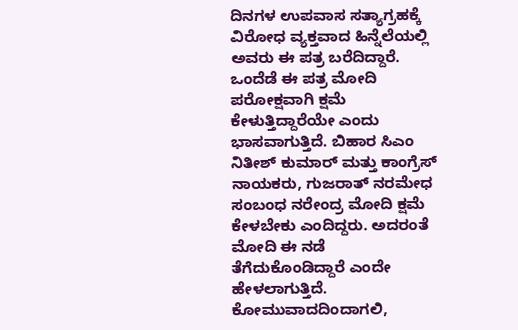ದಿನಗಳ ಉಪವಾಸ ಸತ್ಯಾಗ್ರಹಕ್ಕೆ ವಿರೋಧ ವ್ಯಕ್ತವಾದ ಹಿನ್ನೆಲೆಯಲ್ಲಿ ಅವರು ಈ ಪತ್ರ ಬರೆದಿದ್ದಾರೆ. ಒಂದೆಡೆ ಈ ಪತ್ರ ಮೋದಿ ಪರೋಕ್ಷವಾಗಿ ಕ್ಷಮೆ ಕೇಳುತ್ತಿದ್ದಾರೆಯೇ ಎಂದು ಭಾಸವಾಗುತ್ತಿದೆ. ಬಿಹಾರ ಸಿಎಂ ನಿತೀಶ್ ಕುಮಾರ್ ಮತ್ತು ಕಾಂಗ್ರೆಸ್ ನಾಯಕರು, ಗುಜರಾತ್ ನರಮೇಧ ಸಂಬಂಧ ನರೇಂದ್ರ ಮೋದಿ ಕ್ಷಮೆ ಕೇಳಬೇಕು ಎಂದಿದ್ದರು. ಅದರಂತೆ ಮೋದಿ ಈ ನಡೆ ತೆಗೆದುಕೊಂಡಿದ್ದಾರೆ ಎಂದೇ ಹೇಳಲಾಗುತ್ತಿದೆ. ಕೋಮುವಾದದಿಂದಾಗಲಿ,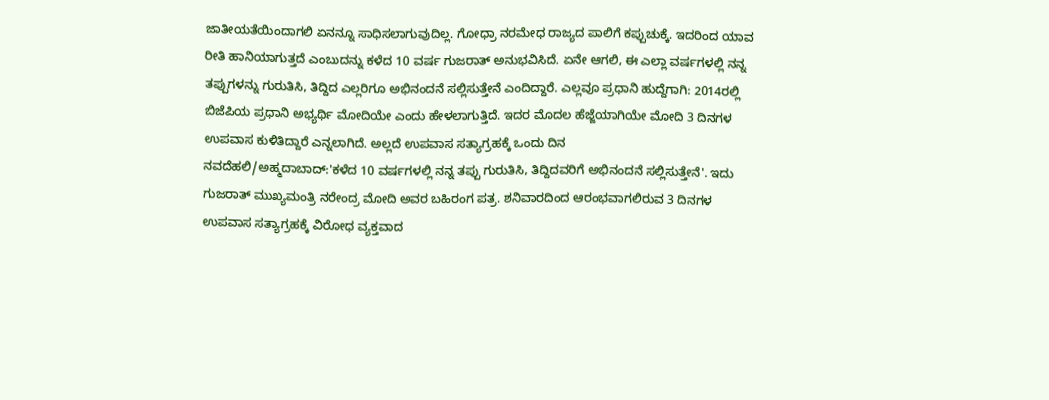ಜಾತೀಯತೆಯಿಂದಾಗಲಿ ಏನನ್ನೂ ಸಾಧಿಸಲಾಗುವುದಿಲ್ಲ. ಗೋಧ್ರಾ ನರಮೇಧ ರಾಜ್ಯದ ಪಾಲಿಗೆ ಕಪ್ಪುಚುಕ್ಕೆ. ಇದರಿಂದ ಯಾವ ರೀತಿ ಹಾನಿಯಾಗುತ್ತದೆ ಎಂಬುದನ್ನು ಕಳೆದ 10 ವರ್ಷ ಗುಜರಾತ್ ಅನುಭವಿಸಿದೆ. ಏನೇ ಆಗಲಿ, ಈ ಎಲ್ಲಾ ವರ್ಷಗಳಲ್ಲಿ ನನ್ನ ತಪ್ಪುಗಳನ್ನು ಗುರುತಿಸಿ, ತಿದ್ದಿದ ಎಲ್ಲರಿಗೂ ಅಭಿನಂದನೆ ಸಲ್ಲಿಸುತ್ತೇನೆ ಎಂದಿದ್ದಾರೆ. ಎಲ್ಲವೂ ಪ್ರಧಾನಿ ಹುದ್ದೆಗಾಗಿ: 2014ರಲ್ಲಿ ಬಿಜೆಪಿಯ ಪ್ರಧಾನಿ ಅಭ್ಯರ್ಥಿ ಮೋದಿಯೇ ಎಂದು ಹೇಳಲಾಗುತ್ತಿದೆ. ಇದರ ಮೊದಲ ಹೆಜ್ಜೆಯಾಗಿಯೇ ಮೋದಿ 3 ದಿನಗಳ ಉಪವಾಸ ಕುಳಿತಿದ್ದಾರೆ ಎನ್ನಲಾಗಿದೆ. ಅಲ್ಲದೆ ಉಪವಾಸ ಸತ್ಯಾಗ್ರಹಕ್ಕೆ ಒಂದು ದಿನ
ನವದೆಹಲಿ/ಅಹ್ಮದಾಬಾದ್:'ಕಳೆದ 10 ವರ್ಷಗಳಲ್ಲಿ ನನ್ನ ತಪ್ಪು ಗುರುತಿಸಿ, ತಿದ್ದಿದವರಿಗೆ ಅಭಿನಂದನೆ ಸಲ್ಲಿಸುತ್ತೇನೆ'. ಇದು ಗುಜರಾತ್ ಮುಖ್ಯಮಂತ್ರಿ ನರೇಂದ್ರ ಮೋದಿ ಅವರ ಬಹಿರಂಗ ಪತ್ರ. ಶನಿವಾರದಿಂದ ಆರಂಭವಾಗಲಿರುವ 3 ದಿನಗಳ ಉಪವಾಸ ಸತ್ಯಾಗ್ರಹಕ್ಕೆ ವಿರೋಧ ವ್ಯಕ್ತವಾದ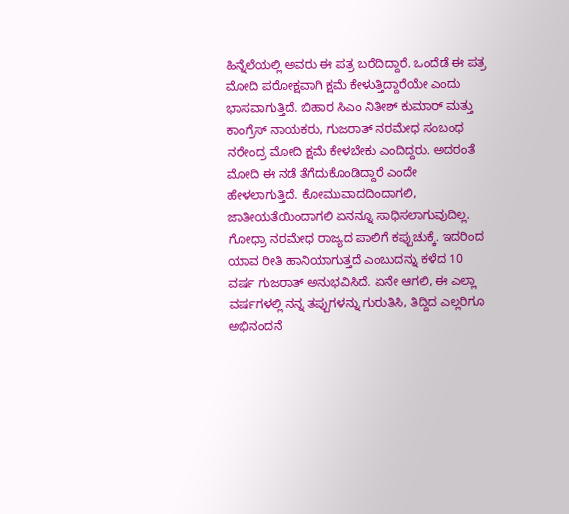ಹಿನ್ನೆಲೆಯಲ್ಲಿ ಅವರು ಈ ಪತ್ರ ಬರೆದಿದ್ದಾರೆ. ಒಂದೆಡೆ ಈ ಪತ್ರ ಮೋದಿ ಪರೋಕ್ಷವಾಗಿ ಕ್ಷಮೆ ಕೇಳುತ್ತಿದ್ದಾರೆಯೇ ಎಂದು ಭಾಸವಾಗುತ್ತಿದೆ. ಬಿಹಾರ ಸಿಎಂ ನಿತೀಶ್ ಕುಮಾರ್ ಮತ್ತು ಕಾಂಗ್ರೆಸ್ ನಾಯಕರು, ಗುಜರಾತ್ ನರಮೇಧ ಸಂಬಂಧ ನರೇಂದ್ರ ಮೋದಿ ಕ್ಷಮೆ ಕೇಳಬೇಕು ಎಂದಿದ್ದರು. ಅದರಂತೆ ಮೋದಿ ಈ ನಡೆ ತೆಗೆದುಕೊಂಡಿದ್ದಾರೆ ಎಂದೇ ಹೇಳಲಾಗುತ್ತಿದೆ. ಕೋಮುವಾದದಿಂದಾಗಲಿ, ಜಾತೀಯತೆಯಿಂದಾಗಲಿ ಏನನ್ನೂ ಸಾಧಿಸಲಾಗುವುದಿಲ್ಲ. ಗೋಧ್ರಾ ನರಮೇಧ ರಾಜ್ಯದ ಪಾಲಿಗೆ ಕಪ್ಪುಚುಕ್ಕೆ. ಇದರಿಂದ ಯಾವ ರೀತಿ ಹಾನಿಯಾಗುತ್ತದೆ ಎಂಬುದನ್ನು ಕಳೆದ 10 ವರ್ಷ ಗುಜರಾತ್ ಅನುಭವಿಸಿದೆ. ಏನೇ ಆಗಲಿ, ಈ ಎಲ್ಲಾ ವರ್ಷಗಳಲ್ಲಿ ನನ್ನ ತಪ್ಪುಗಳನ್ನು ಗುರುತಿಸಿ, ತಿದ್ದಿದ ಎಲ್ಲರಿಗೂ ಅಭಿನಂದನೆ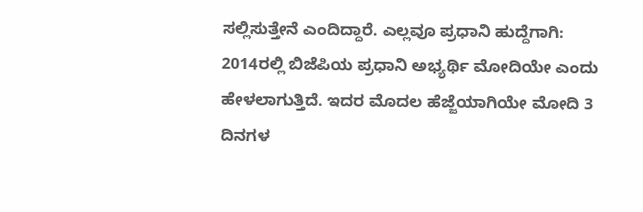ಸಲ್ಲಿಸುತ್ತೇನೆ ಎಂದಿದ್ದಾರೆ. ಎಲ್ಲವೂ ಪ್ರಧಾನಿ ಹುದ್ದೆಗಾಗಿ: 2014ರಲ್ಲಿ ಬಿಜೆಪಿಯ ಪ್ರಧಾನಿ ಅಭ್ಯರ್ಥಿ ಮೋದಿಯೇ ಎಂದು ಹೇಳಲಾಗುತ್ತಿದೆ. ಇದರ ಮೊದಲ ಹೆಜ್ಜೆಯಾಗಿಯೇ ಮೋದಿ 3 ದಿನಗಳ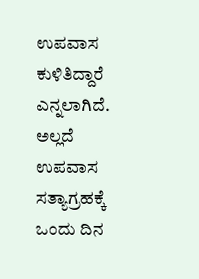ಉಪವಾಸ ಕುಳಿತಿದ್ದಾರೆ ಎನ್ನಲಾಗಿದೆ. ಅಲ್ಲದೆ ಉಪವಾಸ ಸತ್ಯಾಗ್ರಹಕ್ಕೆ ಒಂದು ದಿನ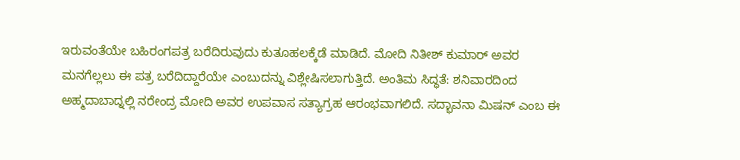ಇರುವಂತೆಯೇ ಬಹಿರಂಗಪತ್ರ ಬರೆದಿರುವುದು ಕುತೂಹಲಕ್ಕೆಡೆ ಮಾಡಿದೆ. ಮೋದಿ ನಿತೀಶ್ ಕುಮಾರ್ ಅವರ ಮನಗೆಲ್ಲಲು ಈ ಪತ್ರ ಬರೆದಿದ್ದಾರೆಯೇ ಎಂಬುದನ್ನು ವಿಶ್ಲೇಷಿಸಲಾಗುತ್ತಿದೆ. ಅಂತಿಮ ಸಿದ್ಧತೆ: ಶನಿವಾರದಿಂದ ಅಹ್ಮದಾಬಾದ್ನಲ್ಲಿ ನರೇಂದ್ರ ಮೋದಿ ಅವರ ಉಪವಾಸ ಸತ್ಯಾಗ್ರಹ ಆರಂಭವಾಗಲಿದೆ. ಸದ್ಭಾವನಾ ಮಿಷನ್ ಎಂಬ ಈ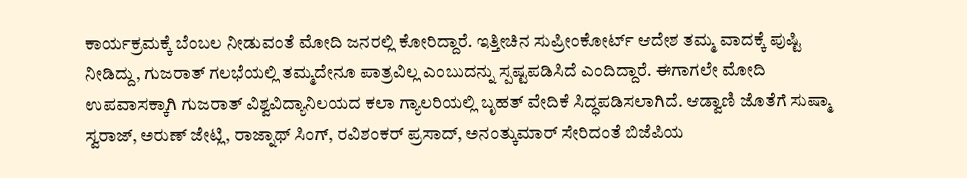ಕಾರ್ಯಕ್ರಮಕ್ಕೆ ಬೆಂಬಲ ನೀಡುವಂತೆ ಮೋದಿ ಜನರಲ್ಲಿ ಕೋರಿದ್ದಾರೆ. ಇತ್ತೀಚಿನ ಸುಪ್ರೀಂಕೋರ್ಟ್ ಆದೇಶ ತಮ್ಮ ವಾದಕ್ಕೆ ಪುಷ್ಟಿ ನೀಡಿದ್ದು, ಗುಜರಾತ್ ಗಲಭೆಯಲ್ಲಿ ತಮ್ಮದೇನೂ ಪಾತ್ರವಿಲ್ಲ ಎಂಬುದನ್ನು ಸ್ಪಷ್ಟಪಡಿಸಿದೆ ಎಂದಿದ್ದಾರೆ. ಈಗಾಗಲೇ ಮೋದಿ ಉಪವಾಸಕ್ಕಾಗಿ ಗುಜರಾತ್ ವಿಶ್ವವಿದ್ಯಾನಿಲಯದ ಕಲಾ ಗ್ಯಾಲರಿಯಲ್ಲಿ ಬೃಹತ್ ವೇದಿಕೆ ಸಿದ್ಧಪಡಿಸಲಾಗಿದೆ. ಆಡ್ವಾಣಿ ಜೊತೆಗೆ ಸುಷ್ಮಾ ಸ್ವರಾಜ್, ಅರುಣ್ ಜೇಟ್ಲಿ, ರಾಜ್ನಾಥ್ ಸಿಂಗ್, ರವಿಶಂಕರ್ ಪ್ರಸಾದ್, ಅನಂತ್ಕುಮಾರ್ ಸೇರಿದಂತೆ ಬಿಜೆಪಿಯ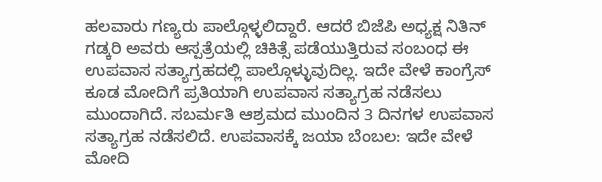ಹಲವಾರು ಗಣ್ಯರು ಪಾಲ್ಗೊಳ್ಳಲಿದ್ದಾರೆ. ಆದರೆ ಬಿಜೆಪಿ ಅಧ್ಯಕ್ಷ ನಿತಿನ್ ಗಡ್ಕರಿ ಅವರು ಆಸ್ಪತ್ರೆಯಲ್ಲಿ ಚಿಕಿತ್ಸೆ ಪಡೆಯುತ್ತಿರುವ ಸಂಬಂಧ ಈ ಉಪವಾಸ ಸತ್ಯಾಗ್ರಹದಲ್ಲಿ ಪಾಲ್ಗೊಳ್ಳುವುದಿಲ್ಲ. ಇದೇ ವೇಳೆ ಕಾಂಗ್ರೆಸ್ ಕೂಡ ಮೋದಿಗೆ ಪ್ರತಿಯಾಗಿ ಉಪವಾಸ ಸತ್ಯಾಗ್ರಹ ನಡೆಸಲು ಮುಂದಾಗಿದೆ. ಸಬರ್ಮತಿ ಆಶ್ರಮದ ಮುಂದಿನ 3 ದಿನಗಳ ಉಪವಾಸ ಸತ್ಯಾಗ್ರಹ ನಡೆಸಲಿದೆ. ಉಪವಾಸಕ್ಕೆ ಜಯಾ ಬೆಂಬಲ: ಇದೇ ವೇಳೆ ಮೋದಿ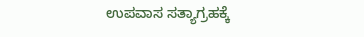ಉಪವಾಸ ಸತ್ಯಾಗ್ರಹಕ್ಕೆ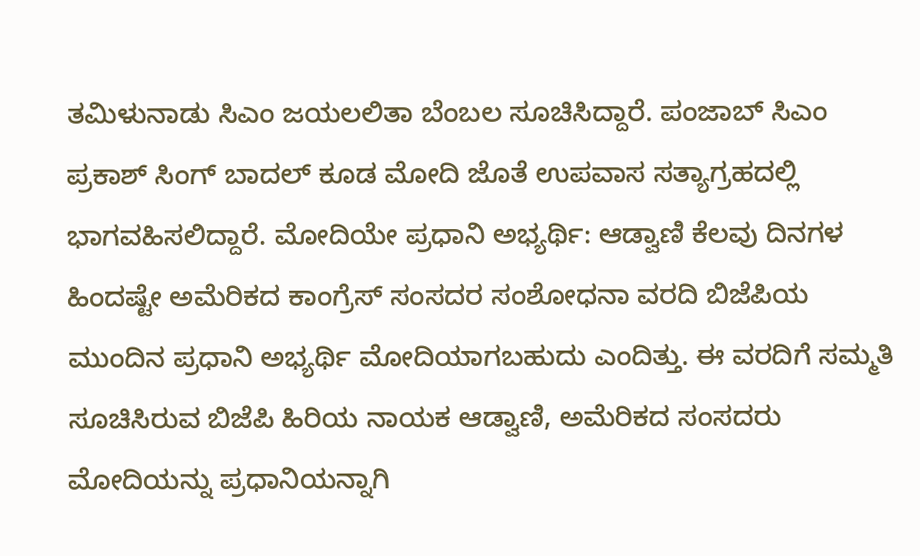ತಮಿಳುನಾಡು ಸಿಎಂ ಜಯಲಲಿತಾ ಬೆಂಬಲ ಸೂಚಿಸಿದ್ದಾರೆ. ಪಂಜಾಬ್ ಸಿಎಂ ಪ್ರಕಾಶ್ ಸಿಂಗ್ ಬಾದಲ್ ಕೂಡ ಮೋದಿ ಜೊತೆ ಉಪವಾಸ ಸತ್ಯಾಗ್ರಹದಲ್ಲಿ ಭಾಗವಹಿಸಲಿದ್ದಾರೆ. ಮೋದಿಯೇ ಪ್ರಧಾನಿ ಅಭ್ಯರ್ಥಿ: ಆಡ್ವಾಣಿ ಕೆಲವು ದಿನಗಳ ಹಿಂದಷ್ಟೇ ಅಮೆರಿಕದ ಕಾಂಗ್ರೆಸ್ ಸಂಸದರ ಸಂಶೋಧನಾ ವರದಿ ಬಿಜೆಪಿಯ ಮುಂದಿನ ಪ್ರಧಾನಿ ಅಭ್ಯರ್ಥಿ ಮೋದಿಯಾಗಬಹುದು ಎಂದಿತ್ತು. ಈ ವರದಿಗೆ ಸಮ್ಮತಿ ಸೂಚಿಸಿರುವ ಬಿಜೆಪಿ ಹಿರಿಯ ನಾಯಕ ಆಡ್ವಾಣಿ, ಅಮೆರಿಕದ ಸಂಸದರು ಮೋದಿಯನ್ನು ಪ್ರಧಾನಿಯನ್ನಾಗಿ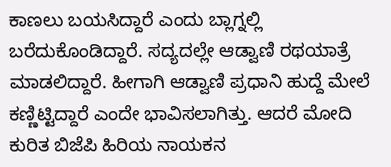ಕಾಣಲು ಬಯಸಿದ್ದಾರೆ ಎಂದು ಬ್ಲಾಗ್ನಲ್ಲಿ ಬರೆದುಕೊಂಡಿದ್ದಾರೆ. ಸದ್ಯದಲ್ಲೇ ಆಡ್ವಾಣಿ ರಥಯಾತ್ರೆ ಮಾಡಲಿದ್ದಾರೆ. ಹೀಗಾಗಿ ಆಡ್ವಾಣಿ ಪ್ರಧಾನಿ ಹುದ್ದೆ ಮೇಲೆ ಕಣ್ಣಿಟ್ಟಿದ್ದಾರೆ ಎಂದೇ ಭಾವಿಸಲಾಗಿತ್ತು. ಆದರೆ ಮೋದಿ ಕುರಿತ ಬಿಜೆಪಿ ಹಿರಿಯ ನಾಯಕನ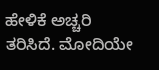ಹೇಳಿಕೆ ಅಚ್ಚರಿ ತರಿಸಿದೆ. ಮೋದಿಯೇ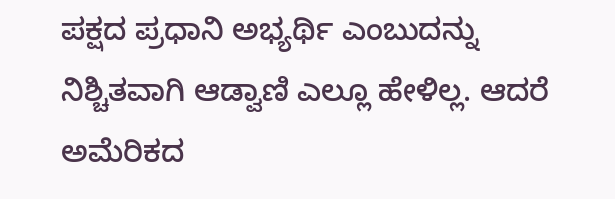ಪಕ್ಷದ ಪ್ರಧಾನಿ ಅಭ್ಯರ್ಥಿ ಎಂಬುದನ್ನು ನಿಶ್ಚಿತವಾಗಿ ಆಡ್ವಾಣಿ ಎಲ್ಲೂ ಹೇಳಿಲ್ಲ. ಆದರೆ ಅಮೆರಿಕದ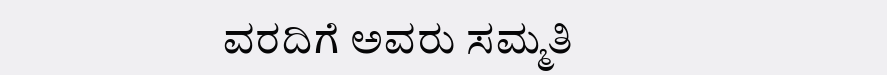ವರದಿಗೆ ಅವರು ಸಮ್ಮತಿ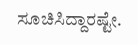ಸೂಚಿಸಿದ್ದಾರಷ್ಟೇ.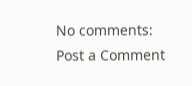No comments:
Post a Comment